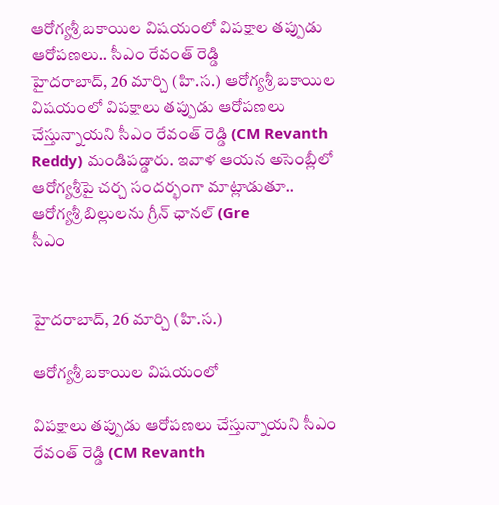ఆరోగ్యశ్రీ బకాయిల విషయంలో విపక్షాల తప్పుడు ఆరోపణలు.. సీఎం రేవంత్ రెడ్డి
హైదరాబాద్, 26 మార్చి (హి.స.) ఆరోగ్యశ్రీ బకాయిల విషయంలో విపక్షాలు తప్పుడు ఆరోపణలు చేస్తున్నాయని సీఎం రేవంత్ రెడ్డి (CM Revanth Reddy) మండిపడ్డారు. ఇవాళ ఆయన అసెంబ్లీలో ఆరోగ్యశ్రీపై చర్చ సందర్భంగా మాట్లాడుతూ.. ఆరోగ్యశ్రీ బిల్లులను గ్రీన్ ఛానల్ (Gre
సీఎం


హైదరాబాద్, 26 మార్చి (హి.స.)

ఆరోగ్యశ్రీ బకాయిల విషయంలో

విపక్షాలు తప్పుడు ఆరోపణలు చేస్తున్నాయని సీఎం రేవంత్ రెడ్డి (CM Revanth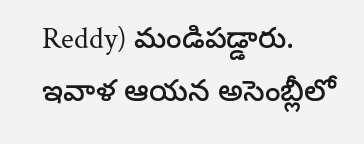Reddy) మండిపడ్డారు. ఇవాళ ఆయన అసెంబ్లీలో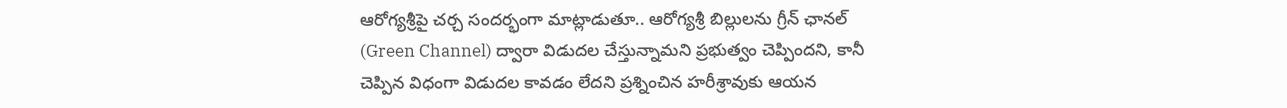ఆరోగ్యశ్రీపై చర్చ సందర్భంగా మాట్లాడుతూ.. ఆరోగ్యశ్రీ బిల్లులను గ్రీన్ ఛానల్ (Green Channel) ద్వారా విడుదల చేస్తున్నామని ప్రభుత్వం చెప్పిందని, కానీ చెప్పిన విధంగా విడుదల కావడం లేదని ప్రశ్నించిన హరీశ్రావుకు ఆయన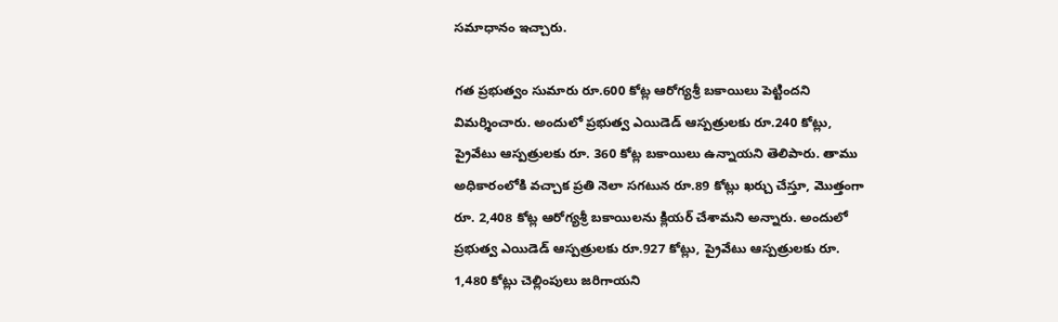సమాధానం ఇచ్చారు.

గత ప్రభుత్వం సుమారు రూ.600 కోట్ల ఆరోగ్యశ్రీ బకాయిలు పెట్టిందని విమర్శించారు. అందులో ప్రభుత్వ ఎయిడెడ్ ఆస్పత్రులకు రూ.240 కోట్లు, ప్రైవేటు ఆస్పత్రులకు రూ. 360 కోట్ల బకాయిలు ఉన్నాయని తెలిపారు. తాము అధికారంలోకి వచ్చాక ప్రతి నెలా సగటున రూ.89 కోట్లు ఖర్చు చేస్తూ, మొత్తంగా రూ. 2,408 కోట్ల ఆరోగ్యశ్రీ బకాయిలను క్లియర్ చేశామని అన్నారు. అందులో ప్రభుత్వ ఎయిడెడ్ ఆస్పత్రులకు రూ.927 కోట్లు, ప్రైవేటు ఆస్పత్రులకు రూ. 1,480 కోట్లు చెల్లింపులు జరిగాయని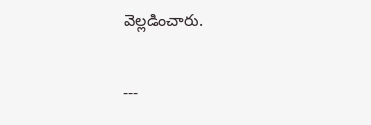వెల్లడించారు.

---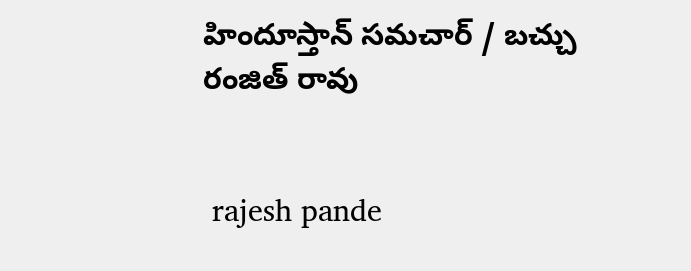హిందూస్తాన్ సమచార్ / బచ్చు రంజిత్ రావు


 rajesh pande